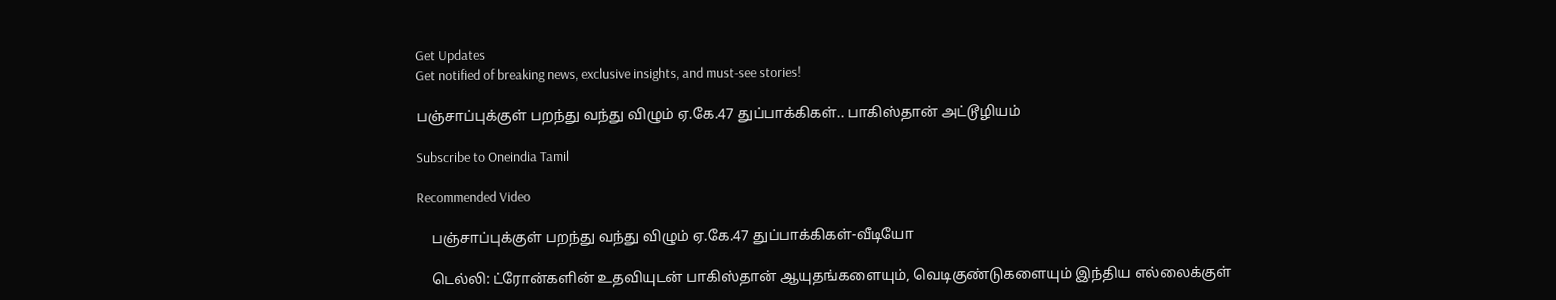Get Updates
Get notified of breaking news, exclusive insights, and must-see stories!

பஞ்சாப்புக்குள் பறந்து வந்து விழும் ஏ.கே.47 துப்பாக்கிகள்.. பாகிஸ்தான் அட்டூழியம்

Subscribe to Oneindia Tamil

Recommended Video

    பஞ்சாப்புக்குள் பறந்து வந்து விழும் ஏ.கே.47 துப்பாக்கிகள்-வீடியோ

    டெல்லி: ட்ரோன்களின் உதவியுடன் பாகிஸ்தான் ஆயுதங்களையும், வெடிகுண்டுகளையும் இந்திய எல்லைக்குள்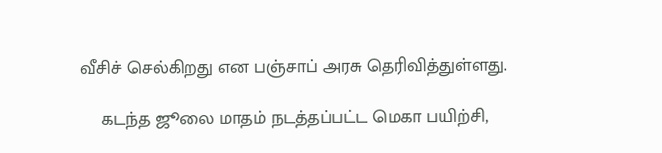வீசிச் செல்கிறது என பஞ்சாப் அரசு தெரிவித்துள்ளது.

    கடந்த ஜூலை மாதம் நடத்தப்பட்ட மெகா பயிற்சி,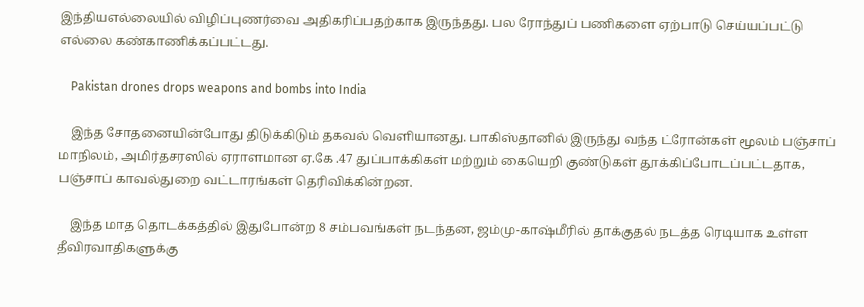இந்தியஎல்லையில் விழிப்புணர்வை அதிகரிப்பதற்காக இருந்தது. பல ரோந்துப் பணிகளை ஏற்பாடு செய்யப்பட்டு எல்லை கண்காணிக்கப்பட்டது.

    Pakistan drones drops weapons and bombs into India

    இந்த சோதனையின்போது திடுக்கிடும் தகவல் வெளியானது. பாகிஸ்தானில் இருந்து வந்த ட்ரோன்கள் மூலம் பஞ்சாப் மாநிலம், அமிர்தசரஸில் ஏராளமான ஏ.கே .47 துப்பாக்கிகள் மற்றும் கையெறி குண்டுகள் தூக்கிப்போடப்பட்டதாக, பஞ்சாப் காவல்துறை வட்டாரங்கள் தெரிவிக்கின்றன.

    இந்த மாத தொடக்கத்தில் இதுபோன்ற 8 சம்பவங்கள் நடந்தன, ஜம்மு-காஷ்மீரில் தாக்குதல் நடத்த ரெடியாக உள்ள தீவிரவாதிகளுக்கு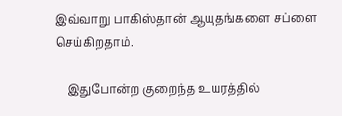இவ்வாறு பாகிஸ்தான் ஆயுதங்களை சப்ளை செய்கிறதாம்.

    இதுபோன்ற குறைந்த உயரத்தில்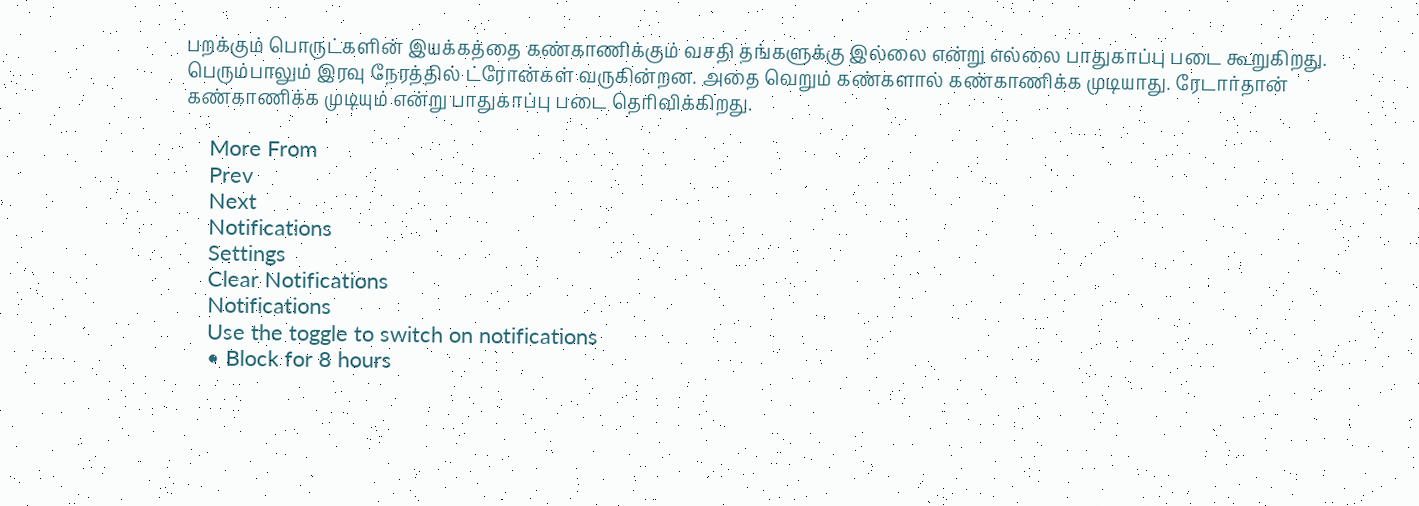பறக்கும் பொருட்களின் இயக்கத்தை கண்காணிக்கும் வசதி தங்களுக்கு இல்லை என்று எல்லை பாதுகாப்பு படை கூறுகிறது. பெரும்பாலும் இரவு நேரத்தில் ட்ரோன்கள் வருகின்றன. அதை வெறும் கண்களால் கண்காணிக்க முடியாது. ரேடார்தான் கண்காணிக்க முடியும் என்று பாதுகாப்பு படை தெரிவிக்கிறது.

    More From
    Prev
    Next
    Notifications
    Settings
    Clear Notifications
    Notifications
    Use the toggle to switch on notifications
    • Block for 8 hours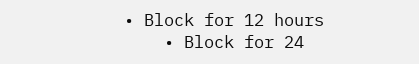• Block for 12 hours
    • Block for 24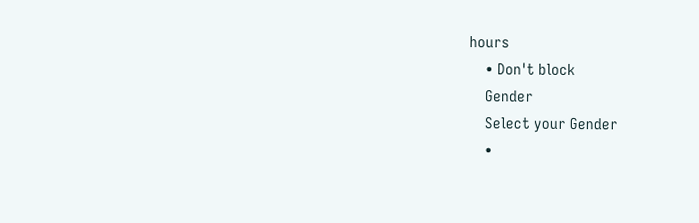hours
    • Don't block
    Gender
    Select your Gender
    •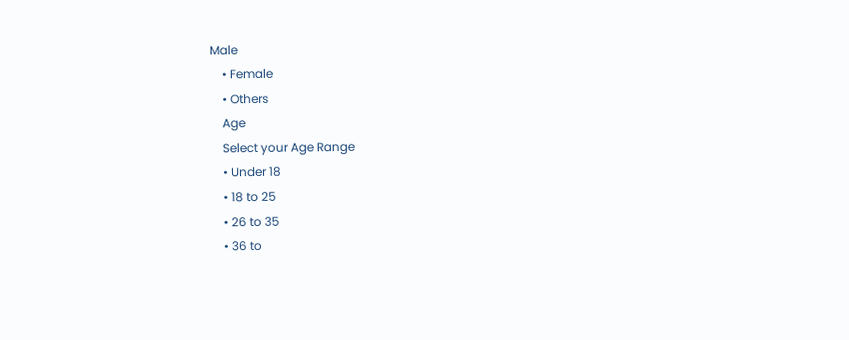Male
    • Female
    • Others
    Age
    Select your Age Range
    • Under 18
    • 18 to 25
    • 26 to 35
    • 36 to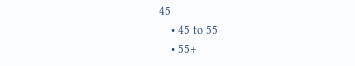45
    • 45 to 55
    • 55+